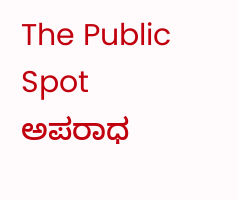The Public Spot
ಅಪರಾಧ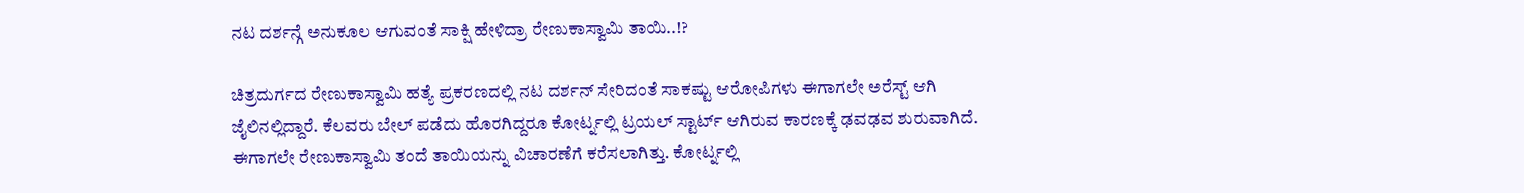ನಟ ದರ್ಶನ್ಗೆ ಅನುಕೂಲ ಆಗುವಂತೆ ಸಾಕ್ಷಿ ಹೇಳಿದ್ರಾ ರೇಣುಕಾಸ್ವಾಮಿ ತಾಯಿ..!?

ಚಿತ್ರದುರ್ಗದ ರೇಣುಕಾಸ್ವಾಮಿ ಹತ್ಯೆ ಪ್ರಕರಣದಲ್ಲಿ ನಟ ದರ್ಶನ್ ಸೇರಿದಂತೆ ಸಾಕಷ್ಟು ಆರೋಪಿಗಳು ಈಗಾಗಲೇ ಅರೆಸ್ಟ್ ಆಗಿ ಜೈಲಿನಲ್ಲಿದ್ದಾರೆ. ಕೆಲವರು ಬೇಲ್ ಪಡೆದು ಹೊರಗಿದ್ದರೂ ಕೋರ್ಟ್ನಲ್ಲಿ ಟ್ರಯಲ್ ಸ್ಟಾರ್ಟ್ ಆಗಿರುವ ಕಾರಣಕ್ಕೆ ಢವಢವ ಶುರುವಾಗಿದೆ. ಈಗಾಗಲೇ ರೇಣುಕಾಸ್ವಾಮಿ ತಂದೆ ತಾಯಿಯನ್ನು ವಿಚಾರಣೆಗೆ ಕರೆಸಲಾಗಿತ್ತು. ಕೋರ್ಟ್ನಲ್ಲಿ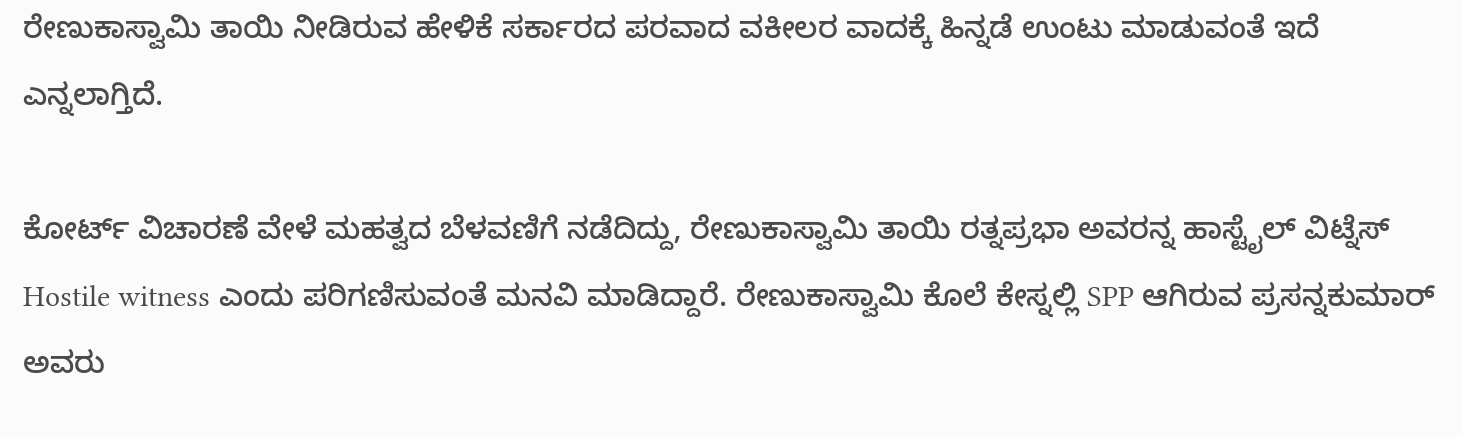ರೇಣುಕಾಸ್ವಾಮಿ ತಾಯಿ ನೀಡಿರುವ ಹೇಳಿಕೆ ಸರ್ಕಾರದ ಪರವಾದ ವಕೀಲರ ವಾದಕ್ಕೆ ಹಿನ್ನಡೆ ಉಂಟು ಮಾಡುವಂತೆ ಇದೆ ಎನ್ನಲಾಗ್ತಿದೆ.

ಕೋರ್ಟ್ ವಿಚಾರಣೆ ವೇಳೆ ಮಹತ್ವದ ಬೆಳವಣಿಗೆ ನಡೆದಿದ್ದು, ರೇಣುಕಾಸ್ವಾಮಿ ತಾಯಿ ರತ್ನಪ್ರಭಾ ಅವರನ್ನ ಹಾಸ್ಟೈಲ್ ವಿಟ್ನೆಸ್ Hostile witness ಎಂದು ಪರಿಗಣಿಸುವಂತೆ ಮನವಿ ಮಾಡಿದ್ದಾರೆ. ರೇಣುಕಾಸ್ವಾಮಿ ಕೊಲೆ ಕೇಸ್ನಲ್ಲಿ SPP ಆಗಿರುವ ಪ್ರಸನ್ನಕುಮಾರ್ ಅವರು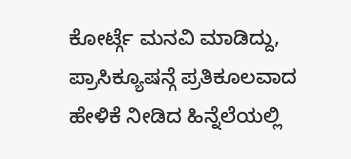ಕೋರ್ಟ್ಗೆ ಮನವಿ ಮಾಡಿದ್ದು, ಪ್ರಾಸಿಕ್ಯೂಷನ್ಗೆ ಪ್ರತಿಕೂಲವಾದ ಹೇಳಿಕೆ ನೀಡಿದ ಹಿನ್ನೆಲೆಯಲ್ಲಿ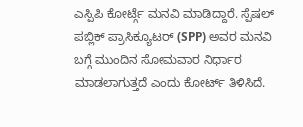ಎಸ್ಪಿಪಿ ಕೋರ್ಟ್ಗೆ ಮನವಿ ಮಾಡಿದ್ದಾರೆ. ಸ್ಪೆಷಲ್ ಪಬ್ಲಿಕ್ ಪ್ರಾಸಿಕ್ಯೂಟರ್ (SPP) ಅವರ ಮನವಿ ಬಗ್ಗೆ ಮುಂದಿನ ಸೋಮವಾರ ನಿರ್ಧಾರ ಮಾಡಲಾಗುತ್ತದೆ ಎಂದು ಕೋರ್ಟ್ ತಿಳಿಸಿದೆ.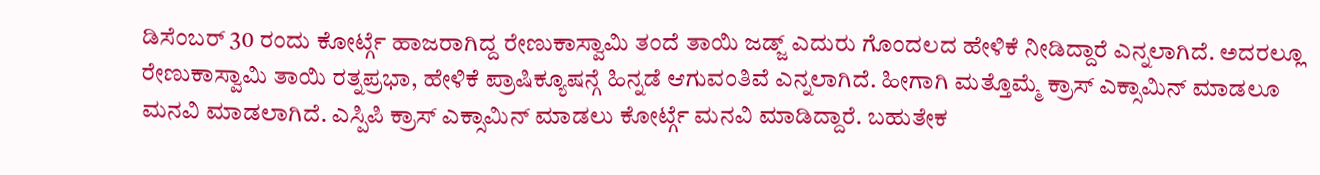ಡಿಸೆಂಬರ್ 30 ರಂದು ಕೋರ್ಟ್ಗೆ ಹಾಜರಾಗಿದ್ದ ರೇಣುಕಾಸ್ವಾಮಿ ತಂದೆ ತಾಯಿ ಜಡ್ಜ್ ಎದುರು ಗೊಂದಲದ ಹೇಳಿಕೆ ನೀಡಿದ್ದಾರೆ ಎನ್ನಲಾಗಿದೆ. ಅದರಲ್ಲೂ ರೇಣುಕಾಸ್ವಾಮಿ ತಾಯಿ ರತ್ನಪ್ರಭಾ, ಹೇಳಿಕೆ ಪ್ರಾಷಿಕ್ಯೂಷನ್ಗೆ ಹಿನ್ನಡೆ ಆಗುವಂತಿವೆ ಎನ್ನಲಾಗಿದೆ. ಹೀಗಾಗಿ ಮತ್ತೊಮ್ಮೆ ಕ್ರಾಸ್ ಎಕ್ಸಾಮಿನ್ ಮಾಡಲೂ ಮನವಿ ಮಾಡಲಾಗಿದೆ. ಎಸ್ಪಿಪಿ ಕ್ರಾಸ್ ಎಕ್ಸಾಮಿನ್ ಮಾಡಲು ಕೋರ್ಟ್ಗೆ ಮನವಿ ಮಾಡಿದ್ದಾರೆ. ಬಹುತೇಕ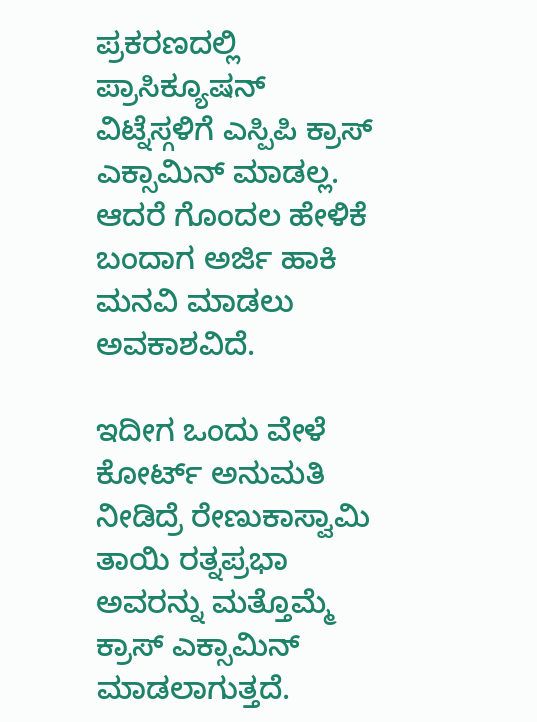ಪ್ರಕರಣದಲ್ಲಿ ಪ್ರಾಸಿಕ್ಯೂಷನ್ ವಿಟ್ನೆಸ್ಗಳಿಗೆ ಎಸ್ಪಿಪಿ ಕ್ರಾಸ್ ಎಕ್ಸಾಮಿನ್ ಮಾಡಲ್ಲ. ಆದರೆ ಗೊಂದಲ ಹೇಳಿಕೆ ಬಂದಾಗ ಅರ್ಜಿ ಹಾಕಿ ಮನವಿ ಮಾಡಲು ಅವಕಾಶವಿದೆ.

ಇದೀಗ ಒಂದು ವೇಳೆ ಕೋರ್ಟ್ ಅನುಮತಿ ನೀಡಿದ್ರೆ ರೇಣುಕಾಸ್ವಾಮಿ ತಾಯಿ ರತ್ನಪ್ರಭಾ ಅವರನ್ನು ಮತ್ತೊಮ್ಮೆ ಕ್ರಾಸ್ ಎಕ್ಸಾಮಿನ್ ಮಾಡಲಾಗುತ್ತದೆ.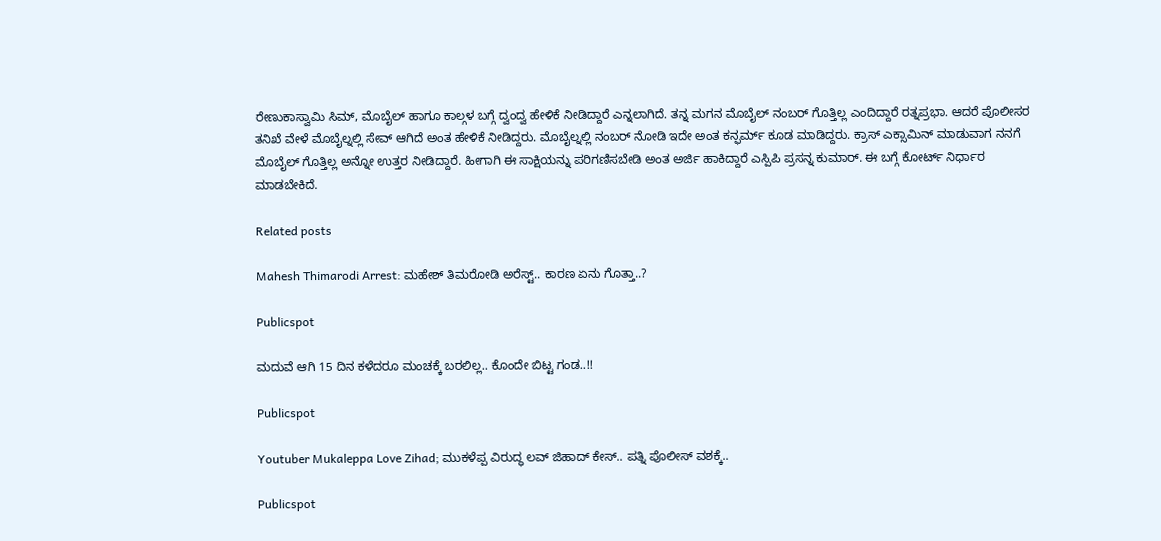ರೇಣುಕಾಸ್ವಾಮಿ ಸಿಮ್, ಮೊಬೈಲ್ ಹಾಗೂ ಕಾಲ್ಗಳ ಬಗ್ಗೆ ದ್ವಂದ್ವ ಹೇಳಿಕೆ ನೀಡಿದ್ದಾರೆ ಎನ್ನಲಾಗಿದೆ. ತನ್ನ ಮಗನ ಮೊಬೈಲ್ ನಂಬರ್ ಗೊತ್ತಿಲ್ಲ ಎಂದಿದ್ದಾರೆ ರತ್ನಪ್ರಭಾ. ಆದರೆ ಪೊಲೀಸರ ತನಿಖೆ ವೇಳೆ ಮೊಬೈಲ್ನಲ್ಲಿ ಸೇವ್ ಆಗಿದೆ ಅಂತ ಹೇಳಿಕೆ ನೀಡಿದ್ದರು. ಮೊಬೈಲ್ನಲ್ಲಿ ನಂಬರ್ ನೋಡಿ ಇದೇ ಅಂತ ಕನ್ಫರ್ಮ್ ಕೂಡ ಮಾಡಿದ್ದರು. ಕ್ರಾಸ್ ಎಕ್ಸಾಮಿನ್ ಮಾಡುವಾಗ ನನಗೆ ಮೊಬೈಲ್ ಗೊತ್ತಿಲ್ಲ ಅನ್ನೋ ಉತ್ತರ ನೀಡಿದ್ದಾರೆ. ಹೀಗಾಗಿ ಈ ಸಾಕ್ಷಿಯನ್ನು ಪರಿಗಣಿಸಬೇಡಿ ಅಂತ ಅರ್ಜಿ ಹಾಕಿದ್ದಾರೆ ಎಸ್ಪಿಪಿ ಪ್ರಸನ್ನ ಕುಮಾರ್. ಈ ಬಗ್ಗೆ ಕೋರ್ಟ್ ನಿರ್ಧಾರ ಮಾಡಬೇಕಿದೆ.

Related posts

Mahesh Thimarodi Arrest: ಮಹೇಶ್‌ ತಿಮರೋಡಿ ಅರೆಸ್ಟ್‌.. ಕಾರಣ ಏನು ಗೊತ್ತಾ..?

Publicspot

ಮದುವೆ ಆಗಿ 15 ದಿನ ಕಳೆದರೂ ಮಂಚಕ್ಕೆ ಬರಲಿಲ್ಲ.. ಕೊಂದೇ ಬಿಟ್ಟ ಗಂಡ..!!

Publicspot

Youtuber Mukaleppa Love Zihad; ಮುಕಳೆಪ್ಪ ವಿರುದ್ಧ ಲವ್‌ ಜಿಹಾದ್‌ ಕೇಸ್‌.. ಪತ್ನಿ ಪೊಲೀಸ್‌ ವಶಕ್ಕೆ..

Publicspot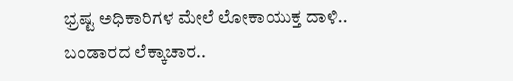ಭ್ರಷ್ಟ ಅಧಿಕಾರಿಗಳ ಮೇಲೆ ಲೋಕಾಯುಕ್ತ ದಾಳಿ.. ಬಂಡಾರದ ಲೆಕ್ಕಾಚಾರ..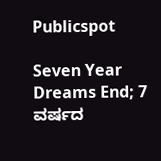Publicspot

Seven Year Dreams End; 7 ವರ್ಷದ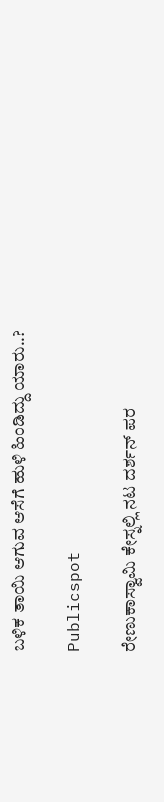ಬಳಿಕ ತಾಯಿ ಆಗುವ ಆಸೆಗೆ ಹುಳಿ ಹಿಂಡಿದ್ದು ಯಾರು..?

Publicspot

ರೇಣುಕಾಸ್ವಾಮಿ ಕೇಸ್ನಲ್ಲಿ ನಟ ದರ್ಶನ್ ಪರ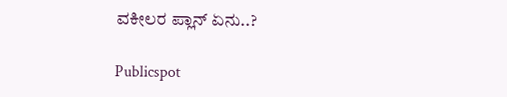ವಕೀಲರ ಪ್ಲಾನ್ ಏನು..?

Publicspot